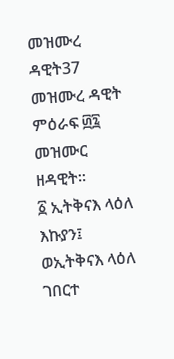መዝሙረ ዳዊት37
መዝሙረ ዳዊት ምዕራፍ ፴፯ መዝሙር ዘዳዊት።
፩ ኢትቅናእ ላዕለ እኩያን፤ ወኢትቅናእ ላዕለ ገበርተ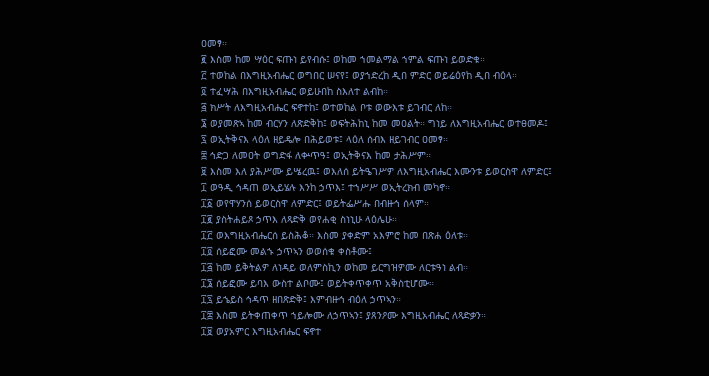ዐመፃ።
፪ እስመ ከመ ሣዕር ፍጡነ ይየብሱ፤ ወከመ ኀመልማል ኀምል ፍጡነ ይወድቁ።
፫ ተወከል በእግዚአብሔር ወግበር ሠናየ፤ ወያኀድረከ ዲበ ምድር ወይሬዕየከ ዲበ ብዕላ።
፬ ተፈሣሕ በእግዚአብሔር ወይሁበከ ስእለተ ልብከ።
፭ ክሥት ለእግዚአብሔር ፍኖተከ፤ ወተወከል ቦቱ ወውእቱ ይገብር ለከ።
፮ ወያመጽኣ ከመ ብርሃን ለጽድቅከ፤ ወፍትሕከኒ ከመ መዐልት። ግነይ ለእግዚአብሔር ወተፀመዶ፤
፯ ወኢትቅናእ ላዕለ ዘይዴሎ በሕይወቱ፤ ላዕለ ሰብእ ዘይገብር ዐመፃ።
፰ ኅድጋ ለመዐት ወግድፋ ለቍጥዓ፤ ወኢትቅናእ ከመ ታሕሥም።
፱ እስመ እለ ያሕሥሙ ይሤረዉ፤ ወእለሰ ይትዔገሥዎ ለእግዚአብሔር እሙንቱ ይወርስዋ ለምድር፤
፲ ወዓዲ ኅዳጠ ወኢይሄሉ እንከ ኃጥእ፤ ተኀሥሥ ወኢትረክብ መካኖ።
፲፩ ወየዋሃንሰ ይወርስዋ ለምድር፤ ወይትፌሥሑ በብዙኅ ሰላም።
፲፪ ያስትሐይጾ ኃጥእ ለጻድቅ ወየሐቂ ስነኒሁ ላዕሌሁ።
፲፫ ወእግዚአብሔርሰ ይስሕቆ። እስመ ያቀድም አእምሮ ከመ በጽሐ ዕለቱ።
፲፬ ሰይፎሙ መልኁ ኃጥኣን ወወሰቁ ቀስቶሙ፤
፲፭ ከመ ይቅትልዎ ለነዳይ ወለምስኪን ወከመ ይርግዝዎሙ ለርቱዓነ ልብ።
፲፮ ሰይፎሙ ይባእ ውስተ ልቦሙ፤ ወይትቀጥቀጥ አቅስቲሆሙ።
፲፯ ይኄይስ ኅዳጥ ዘበጽድቅ፤ እምብዙኅ ብዕለ ኃጥኣን።
፲፰ እስመ ይትቀጠቀጥ ኀይሎሙ ለኃጥኣን፤ ያጸንዖሙ እግዚአብሔር ለጻድቃን።
፲፱ ወያአምር እግዚአብሔር ፍኖተ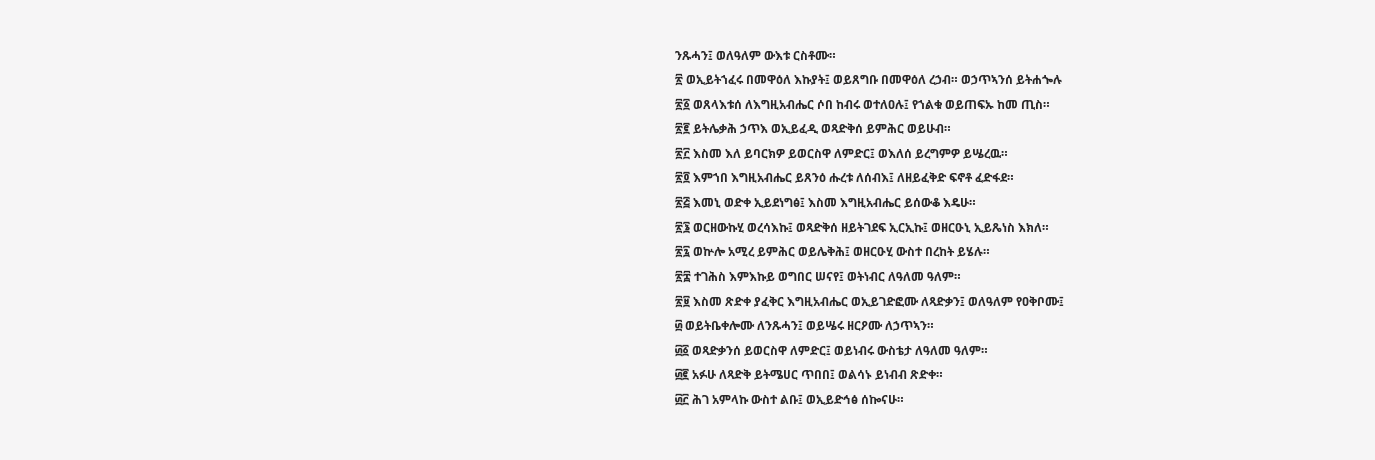ንጹሓን፤ ወለዓለም ውእቱ ርስቶሙ።
፳ ወኢይትኀፈሩ በመዋዕለ እኩያት፤ ወይጸግቡ በመዋዕለ ረኃብ። ወኃጥኣንሰ ይትሐጐሉ
፳፩ ወጸላእቱሰ ለእግዚአብሔር ሶበ ከብሩ ወተለዐሉ፤ የኀልቁ ወይጠፍኡ ከመ ጢስ።
፳፪ ይትሌቃሕ ኃጥእ ወኢይፈዲ ወጻድቅሰ ይምሕር ወይሁብ።
፳፫ እስመ እለ ይባርክዎ ይወርስዋ ለምድር፤ ወእለሰ ይረግምዎ ይሤረዉ።
፳፬ እምኀበ እግዚአብሔር ይጸንዕ ሑረቱ ለሰብእ፤ ለዘይፈቅድ ፍኖቶ ፈድፋደ።
፳፭ እመኒ ወድቀ ኢይደነግፅ፤ እስመ እግዚአብሔር ይሰውቆ እዴሁ።
፳፮ ወርዘውኩሂ ወረሳእኩ፤ ወጻድቅሰ ዘይትገደፍ ኢርኢኩ፤ ወዘርዑኒ ኢይጼነስ እክለ።
፳፯ ወኵሎ አሚረ ይምሕር ወይሌቅሕ፤ ወዘርዑሂ ውስተ በረከት ይሄሉ።
፳፰ ተገሕስ እምእኩይ ወግበር ሠናየ፤ ወትነብር ለዓለመ ዓለም።
፳፱ እስመ ጽድቀ ያፈቅር እግዚአብሔር ወኢይገድፎሙ ለጻድቃን፤ ወለዓለም የዐቅቦሙ፤
፴ ወይትቤቀሎሙ ለንጹሓን፤ ወይሤሩ ዘርዖሙ ለኃጥኣን።
፴፩ ወጻድቃንሰ ይወርስዋ ለምድር፤ ወይነብሩ ውስቴታ ለዓለመ ዓለም።
፴፪ አፉሁ ለጻድቅ ይትሜሀር ጥበበ፤ ወልሳኑ ይነብብ ጽድቀ።
፴፫ ሕገ አምላኩ ውስተ ልቡ፤ ወኢይድኅፅ ሰኰናሁ።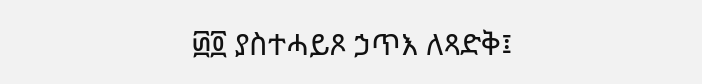፴፬ ያስተሓይጾ ኃጥእ ለጻድቅ፤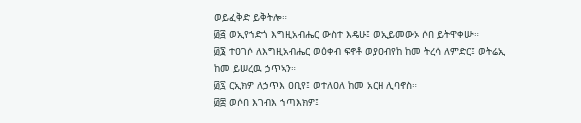ወይፈቅድ ይቅትሎ።
፴፭ ወኢየኀድጎ እግዚአብሔር ውስተ እዴሁ፤ ወኢይመውኦ ሶበ ይትዋቀሡ።
፴፮ ተዐገሶ ለእግዚአብሔር ወዕቀብ ፍኖቶ ወያዐብየከ ከመ ትረሳ ለምድር፤ ወትሬኢ ከመ ይሠረዉ ኃጥኣን።
፴፯ ርኢክዎ ለኃጥእ ዐቢየ፤ ወተለዐለ ከመ አርዘ ሊባኖስ።
፴፰ ወሶበ እገብእ ኀጣእክዎ፤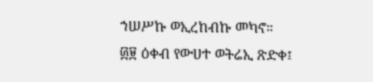ኀሠሥኩ ወኢረከብኩ መካኖ።
፴፱ ዕቀብ የውሀተ ወትሬኢ ጽድቀ፤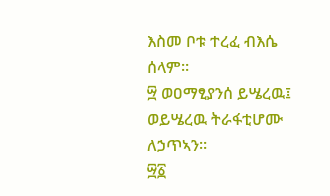እስመ ቦቱ ተረፈ ብእሴ ሰላም።
፵ ወዐማፂያንሰ ይሤረዉ፤ ወይሤረዉ ትራፋቲሆሙ ለኃጥኣን።
፵፩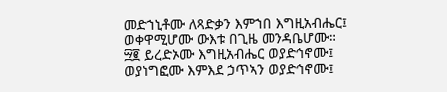መድኀኒቶሙ ለጻድቃን እምኀበ እግዚአብሔር፤ ወቀዋሚሆሙ ውእቱ በጊዜ መንዳቤሆሙ።
፵፪ ይረድኦሙ እግዚአብሔር ወያድኅኖሙ፤ ወያነግፎሙ እምእደ ኃጥኣን ወያድኅኖሙ፤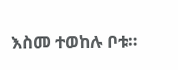እስመ ተወከሉ ቦቱ።